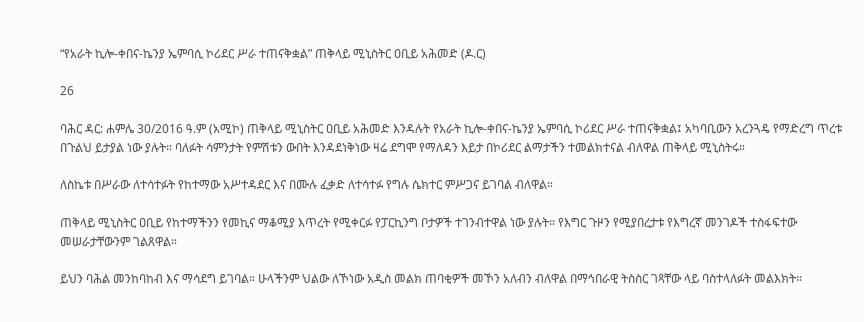“የአራት ኪሎ-ቀበና-ኬንያ ኤምባሲ ኮሪደር ሥራ ተጠናቅቋል” ጠቅላይ ሚኒስትር ዐቢይ አሕመድ (ዶ.ር)

26

ባሕር ዳር: ሐምሌ 30/2016 ዓ.ም (አሚኮ) ጠቅላይ ሚኒስትር ዐቢይ አሕመድ እንዳሉት የአራት ኪሎ-ቀበና-ኬንያ ኤምባሲ ኮሪደር ሥራ ተጠናቅቋል፤ አካባቢውን አረንጓዴ የማድረግ ጥረቱ በጉልህ ይታያል ነው ያሉት። ባለፉት ሳምንታት የምሽቱን ውበት እንዳደነቅነው ዛሬ ደግሞ የማለዳን እይታ በኮሪደር ልማታችን ተመልክተናል ብለዋል ጠቅላይ ሚኒስትሩ።

ለስኬቱ በሥራው ለተሳተፉት የከተማው አሥተዳደር እና በሙሉ ፈቃድ ለተሳተፉ የግሉ ሴክተር ምሥጋና ይገባል ብለዋል።

ጠቅላይ ሚኒስትር ዐቢይ የከተማችንን የመኪና ማቆሚያ እጥረት የሚቀርፉ የፓርኪንግ ቦታዎች ተገንብተዋል ነው ያሉት። የእግር ጉዞን የሚያበረታቱ የእግረኛ መንገዶች ተስፋፍተው መሠራታቸውንም ገልጸዋል።

ይህን ባሕል መንከባከብ እና ማሳደግ ይገባል። ሁላችንም ህልው ለኾነው አዲስ መልክ ጠባቂዎች መኾን አለብን ብለዋል በማኅበራዊ ትስስር ገጻቸው ላይ ባስተላለፉት መልእክት።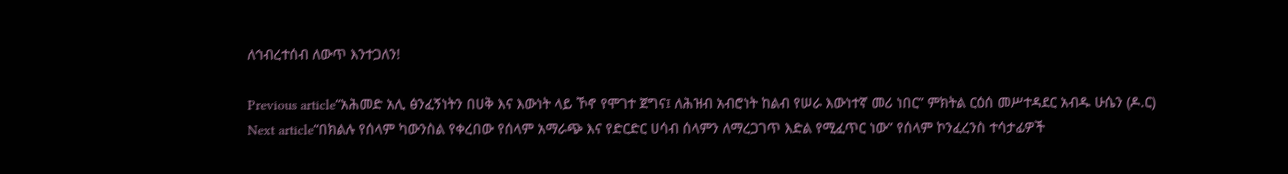ለኅብረተሰብ ለውጥ እንተጋለን!

Previous article“አሕመድ አሊ ፅንፈኝነትን በሀቅ እና እውነት ላይ ኾኖ የሞገተ ጀግና፤ ለሕዝብ አብሮነት ከልብ የሠራ እውነተኛ መሪ ነበር” ምክትል ርዕሰ መሥተዳደር አብዱ ሁሴን (ዶ.ር)
Next article“በክልሉ የሰላም ካውንስል የቀረበው የሰላም አማራጭ እና የድርድር ሀሳብ ሰላምን ለማረጋገጥ እድል የሚፈጥር ነው” የሰላም ኮንፈረንስ ተሳታፊዎች